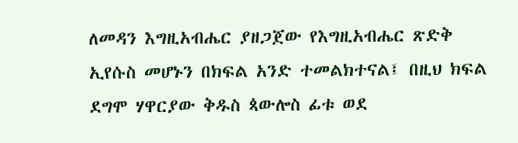ለመዳን እግዚአብሔር ያዘጋጀው የእግዚአብሔር ጽድቅ ኢየሱስ መሆኑን በክፍል አንድ ተመልክተናል፤ በዚህ ክፍል ደግሞ ሃዋርያው ቅዱስ ጳውሎስ ፊቱ ወደ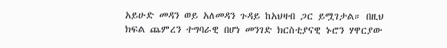አይሁድ መዳን ወይ አለመዳን ጉዳይ ከአህዛብ ጋር ይሟገታል። በዚህ ክፍል ጨምረን ተግባራዊ በሆነ መንገድ ክርስቲያናዊ ኑሮን ሃዋርያው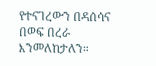የተናገረውን በዳሰሳና በወፍ በረራ እንመለከታለን።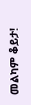መልካም ቆይታ!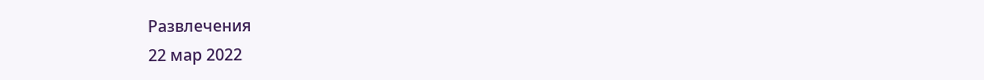Развлечения
22 мар 2022